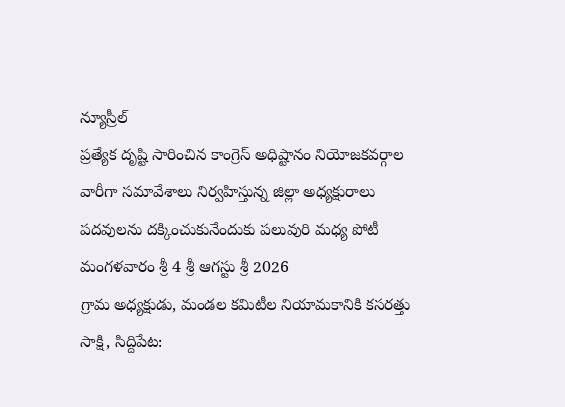న్యూస్రీల్
ప్రత్యేక దృష్టి సారించిన కాంగ్రెస్ అధిష్టానం నియోజకవర్గాల వారీగా సమావేశాలు నిర్వహిస్తున్న జిల్లా అధ్యక్షురాలు పదవులను దక్కించుకునేందుకు పలువురి మధ్య పోటీ
మంగళవారం శ్రీ 4 శ్రీ ఆగస్టు శ్రీ 2026
గ్రామ అధ్యక్షుడు, మండల కమిటీల నియామకానికి కసరత్తు
సాక్షి, సిద్దిపేట: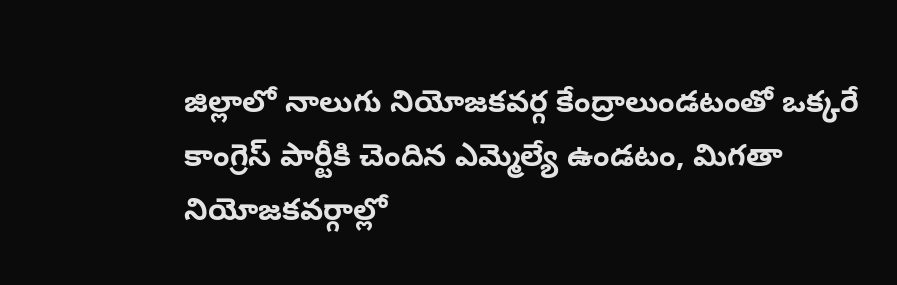జిల్లాలో నాలుగు నియోజకవర్గ కేంద్రాలుండటంతో ఒక్కరే కాంగ్రెస్ పార్టీకి చెందిన ఎమ్మెల్యే ఉండటం, మిగతా నియోజకవర్గాల్లో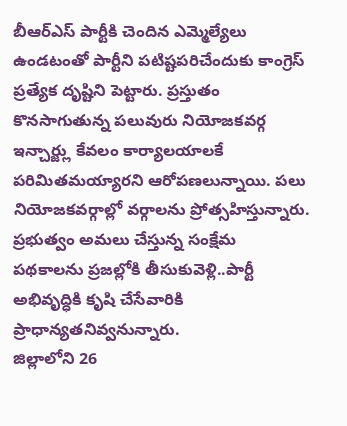బీఆర్ఎస్ పార్టీకి చెందిన ఎమ్మెల్యేలు ఉండటంతో పార్టీని పటిష్టపరిచేందుకు కాంగ్రెస్ ప్రత్యేక దృష్టిని పెట్టారు. ప్రస్తుతం కొనసాగుతున్న పలువురు నియోజకవర్గ ఇన్చార్జ్లు కేవలం కార్యాలయాలకే పరిమితమయ్యారని ఆరోపణలున్నాయి. పలు నియోజకవర్గాల్లో వర్గాలను ప్రోత్సహిస్తున్నారు. ప్రభుత్వం అమలు చేస్తున్న సంక్షేమ పథకాలను ప్రజల్లోకి తీసుకువెళ్లి..పార్టీ అభివృద్ధికి కృషి చేసేవారికి ప్రాధాన్యతనివ్వనున్నారు.
జిల్లాలోని 26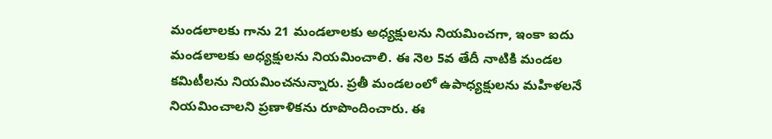మండలాలకు గాను 21 మండలాలకు అధ్యక్షులను నియమించగా, ఇంకా ఐదు మండలాలకు అధ్యక్షులను నియమించాలి. ఈ నెల 5వ తేదీ నాటికి మండల కమిటీలను నియమించనున్నారు. ప్రతీ మండలంలో ఉపాధ్యక్షులను మహిళలనే నియమించాలని ప్రణాళికను రూపొందించారు. ఈ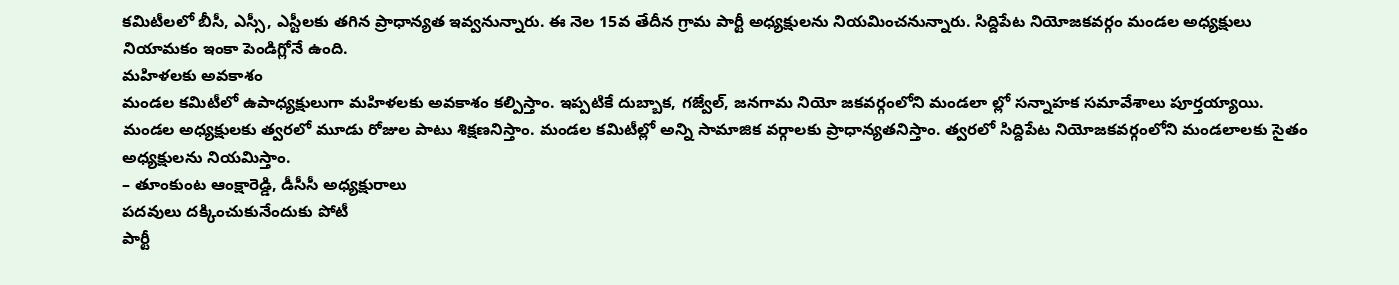కమిటీలలో బీసీ, ఎస్సీ, ఎస్టీలకు తగిన ప్రాధాన్యత ఇవ్వనున్నారు. ఈ నెల 15వ తేదీన గ్రామ పార్టీ అధ్యక్షులను నియమించనున్నారు. సిద్దిపేట నియోజకవర్గం మండల అధ్యక్షులు నియామకం ఇంకా పెండిగ్లోనే ఉంది.
మహిళలకు అవకాశం
మండల కమిటీలో ఉపాధ్యక్షులుగా మహిళలకు అవకాశం కల్పిస్తాం. ఇప్పటికే దుబ్బాక, గజ్వేల్, జనగామ నియో జకవర్గంలోని మండలా ల్లో సన్నాహక సమావేశాలు పూర్తయ్యాయి. మండల అధ్యక్షులకు త్వరలో మూడు రోజుల పాటు శిక్షణనిస్తాం. మండల కమిటీల్లో అన్ని సామాజిక వర్గాలకు ప్రాధాన్యతనిస్తాం. త్వరలో సిద్దిపేట నియోజకవర్గంలోని మండలాలకు సైతం అధ్యక్షులను నియమిస్తాం.
– తూంకుంట ఆంక్షారెడ్డి, డీసీసీ అధ్యక్షురాలు
పదవులు దక్కించుకునేందుకు పోటీ
పార్టీ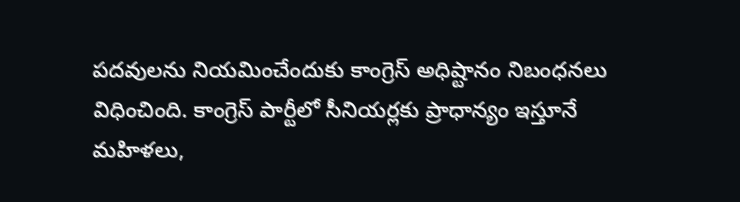పదవులను నియమించేందుకు కాంగ్రెస్ అధిష్టానం నిబంధనలు విధించింది. కాంగ్రెస్ పార్టీలో సీనియర్లకు ప్రాధాన్యం ఇస్తూనే మహిళలు,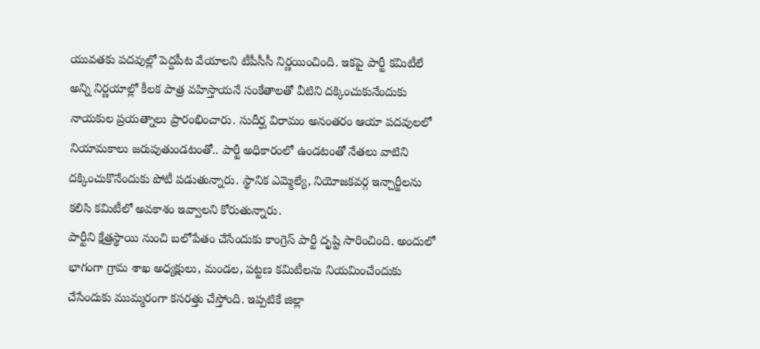యువతకు పదవుల్లో పెద్దపీట వేయాలని టీపీసీసీ నిర్ణయించింది. ఇకపై పార్టీ కమిటీలే అన్ని నిర్ణయాల్లో కీలక పాత్ర వహిస్తాయనే సంకేతాలతో వీటిని దక్కించుకునేందుకు నాయకుల ప్రయత్నాలు ప్రారంభించారు. సుదీర్ఘ విరామం అనంతరం ఆయా పదవులలో నియామకాలు జరుపుతుండటంతో.. పార్టీ అధికారంలో ఉండటంతో నేతలు వాటిని దక్కించుకొనేందుకు పోటీ పడుతున్నారు. స్థానిక ఎమ్మెల్యే, నియోజకవర్గ ఇన్చార్జీలను కలిసి కమిటీలో అవకాశం ఇవ్వాలని కోరుతున్నారు.
పార్టీని క్షేత్రస్థాయి నుంచి బలోపేతం చేసేందుకు కాంగ్రెస్ పార్టీ దృష్టి సారించింది. అందులో
భాగంగా గ్రామ శాఖ అధ్యక్షులు, మండల, పట్టణ కమిటీలను నియమించేందుకు చేసేందుకు ముమ్మరంగా కసరత్తు చేస్తోంది. ఇప్పటికే జిల్లా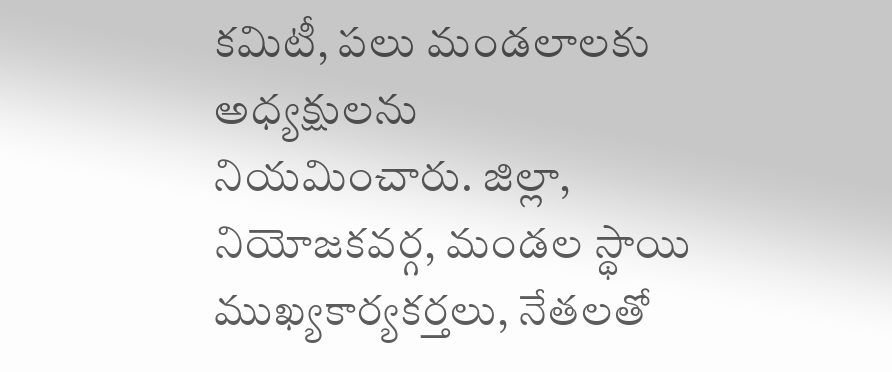కమిటీ, పలు మండలాలకు అధ్యక్షులను
నియమించారు. జిల్లా, నియోజకవర్గ, మండల స్థాయి ముఖ్యకార్యకర్తలు, నేతలతో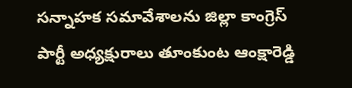సన్నాహక సమావేశాలను జిల్లా కాంగ్రెస్ పార్టీ అధ్యక్షురాలు తూంకుంట ఆంక్షారెడ్డి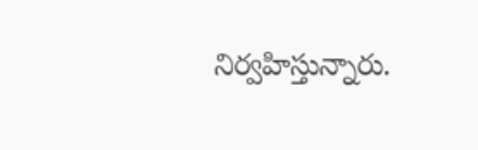నిర్వహిస్తున్నారు.